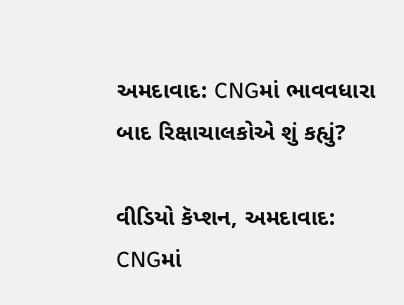અમદાવાદ: CNGમાં ભાવવધારા બાદ રિક્ષાચાલકોએ શું કહ્યું?

વીડિયો કૅપ્શન, અમદાવાદ: CNGમાં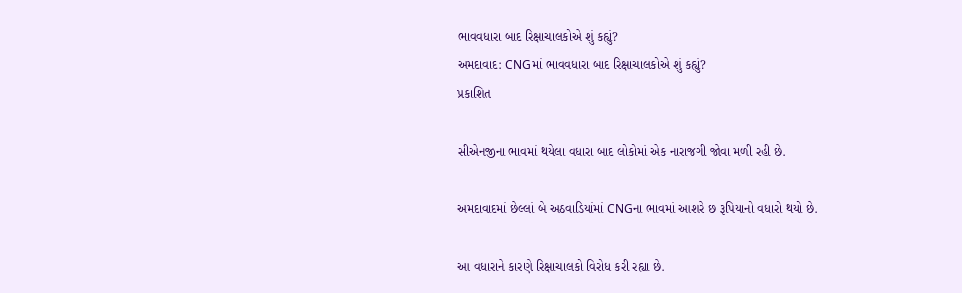ભાવવધારા બાદ રિક્ષાચાલકોએ શું કહ્યું?
અમદાવાદ: CNGમાં ભાવવધારા બાદ રિક્ષાચાલકોએ શું કહ્યું?
પ્રકાશિત

સીએનજીના ભાવમાં થયેલા વધારા બાદ લોકોમાં એક નારાજગી જોવા મળી રહી છે.

અમદાવાદમાં છેલ્લાં બે અઠવાડિયાંમાં CNGના ભાવમાં આશરે છ રૂપિયાનો વધારો થયો છે.

આ વધારાને કારણે રિક્ષાચાલકો વિરોધ કરી રહ્યા છે.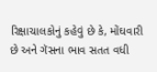રિક્ષાચાલકોનું કહેવું છે કે, મોંઘવારી છે અને ગૅસના ભાવ સતત વધી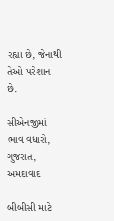રહ્યા છે, જેનાથી તેઓ પરેશાન છે.

સીએનજીમાં ભાવ વધારો, ગુજરાત, અમદાવાદ

બીબીસી માટે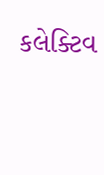કલેક્ટિવ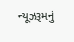ન્યૂઝરૂમનું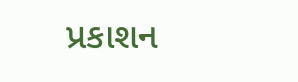પ્રકાશન